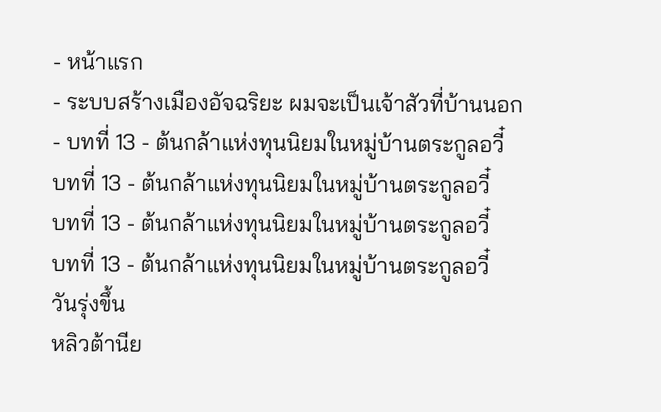- หน้าแรก
- ระบบสร้างเมืองอัจฉริยะ ผมจะเป็นเจ้าสัวที่บ้านนอก
- บทที่ 13 - ต้นกล้าแห่งทุนนิยมในหมู่บ้านตระกูลอวี๋
บทที่ 13 - ต้นกล้าแห่งทุนนิยมในหมู่บ้านตระกูลอวี๋
บทที่ 13 - ต้นกล้าแห่งทุนนิยมในหมู่บ้านตระกูลอวี๋
บทที่ 13 - ต้นกล้าแห่งทุนนิยมในหมู่บ้านตระกูลอวี๋
วันรุ่งขึ้น
หลิวต้านีย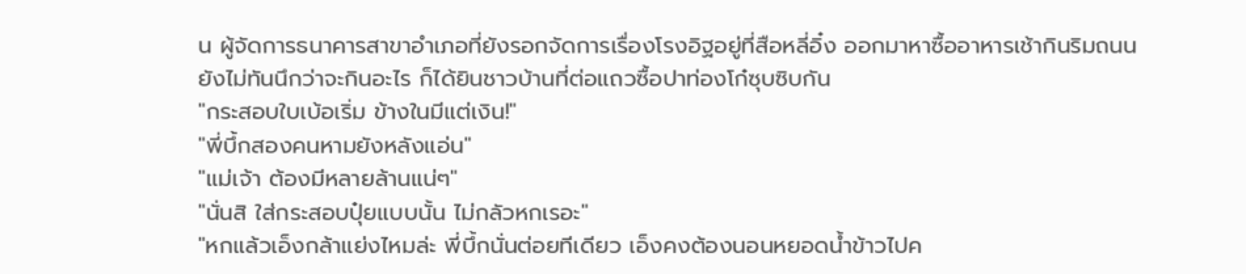น ผู้จัดการธนาคารสาขาอำเภอที่ยังรอกจัดการเรื่องโรงอิฐอยู่ที่สือหลี่อิ๋ง ออกมาหาซื้ออาหารเช้ากินริมถนน
ยังไม่ทันนึกว่าจะกินอะไร ก็ได้ยินชาวบ้านที่ต่อแถวซื้อปาท่องโก๋ซุบซิบกัน
"กระสอบใบเบ้อเริ่ม ข้างในมีแต่เงิน!"
"พี่บึ้กสองคนหามยังหลังแอ่น"
"แม่เจ้า ต้องมีหลายล้านแน่ๆ"
"นั่นสิ ใส่กระสอบปุ๋ยแบบนั้น ไม่กลัวหกเรอะ"
"หกแล้วเอ็งกล้าแย่งไหมล่ะ พี่บึ้กนั่นต่อยทีเดียว เอ็งคงต้องนอนหยอดน้ำข้าวไปค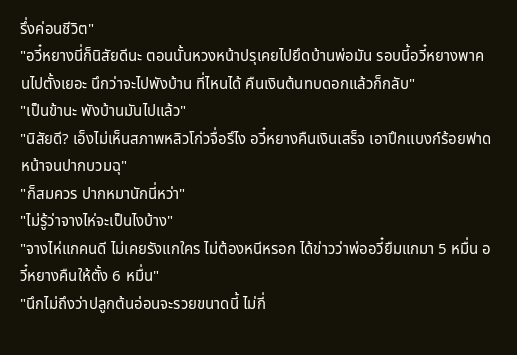รึ่งค่อนชีวิต"
"อวี๋หยางนี่ก็นิสัยดีนะ ตอนนั้นหวงหน้าปรุเคยไปยึดบ้านพ่อมัน รอบนี้อวี๋หยางพาคนไปตั้งเยอะ นึกว่าจะไปพังบ้าน ที่ไหนได้ คืนเงินต้นทบดอกแล้วก็กลับ"
"เป็นข้านะ พังบ้านมันไปแล้ว"
"นิสัยดี? เอ็งไม่เห็นสภาพหลิวโก่วจื่อรึไง อวี๋หยางคืนเงินเสร็จ เอาปึกแบงก์ร้อยฟาดหน้าจนปากบวมฉุ"
"ก็สมควร ปากหมานักนี่หว่า"
"ไม่รู้ว่าจางไห่จะเป็นไงบ้าง"
"จางไห่แกคนดี ไม่เคยรังแกใคร ไม่ต้องหนีหรอก ได้ข่าวว่าพ่ออวี๋ยืมแกมา 5 หมื่น อวี๋หยางคืนให้ตั้ง 6 หมื่น"
"นึกไม่ถึงว่าปลูกต้นอ่อนจะรวยขนาดนี้ ไม่กี่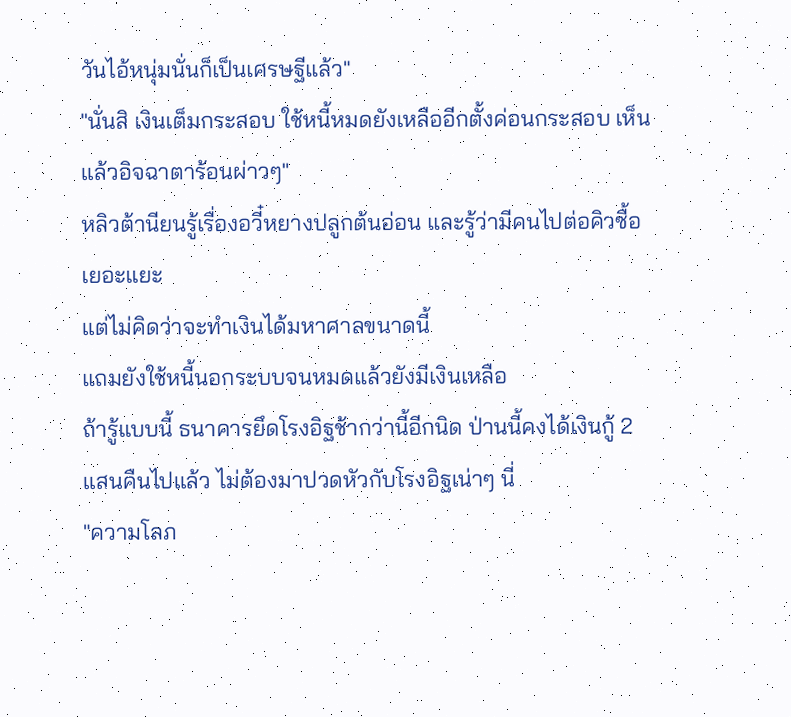วันไอ้หนุ่มนั่นก็เป็นเศรษฐีแล้ว"
"นั่นสิ เงินเต็มกระสอบ ใช้หนี้หมดยังเหลืออีกตั้งค่อนกระสอบ เห็นแล้วอิจฉาตาร้อนผ่าวๆ"
หลิวต้านียนรู้เรื่องอวี๋หยางปลูกต้นอ่อน และรู้ว่ามีคนไปต่อคิวซื้อเยอะแยะ
แต่ไม่คิดว่าจะทำเงินได้มหาศาลขนาดนี้
แถมยังใช้หนี้นอกระบบจนหมดแล้วยังมีเงินเหลือ
ถ้ารู้แบบนี้ ธนาคารยึดโรงอิฐช้ากว่านี้อีกนิด ป่านนี้คงได้เงินกู้ 2 แสนคืนไปแล้ว ไม่ต้องมาปวดหัวกับโรงอิฐเน่าๆ นี่
"ความโลภ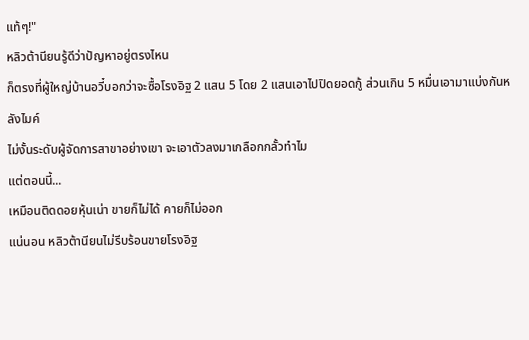แท้ๆ!"
หลิวต้านียนรู้ดีว่าปัญหาอยู่ตรงไหน
ก็ตรงที่ผู้ใหญ่บ้านอวี๋บอกว่าจะซื้อโรงอิฐ 2 แสน 5 โดย 2 แสนเอาไปปิดยอดกู้ ส่วนเกิน 5 หมื่นเอามาแบ่งกันหลังไมค์
ไม่งั้นระดับผู้จัดการสาขาอย่างเขา จะเอาตัวลงมาเกลือกกลั้วทำไม
แต่ตอนนี้...
เหมือนติดดอยหุ้นเน่า ขายก็ไม่ได้ คายก็ไม่ออก
แน่นอน หลิวต้านียนไม่รีบร้อนขายโรงอิฐ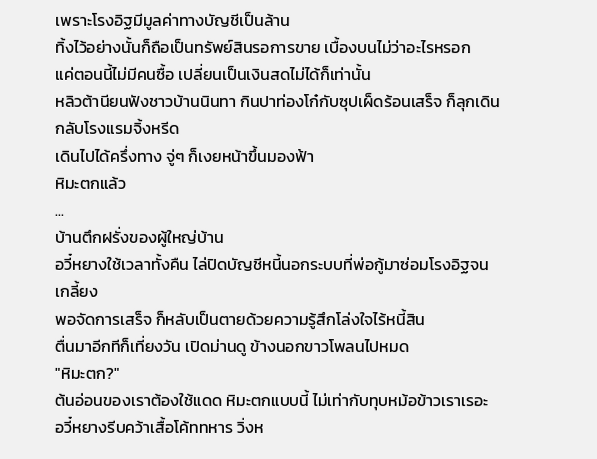เพราะโรงอิฐมีมูลค่าทางบัญชีเป็นล้าน
ทิ้งไว้อย่างนั้นก็ถือเป็นทรัพย์สินรอการขาย เบื้องบนไม่ว่าอะไรหรอก
แค่ตอนนี้ไม่มีคนซื้อ เปลี่ยนเป็นเงินสดไม่ได้ก็เท่านั้น
หลิวต้านียนฟังชาวบ้านนินทา กินปาท่องโก๋กับซุปเผ็ดร้อนเสร็จ ก็ลุกเดินกลับโรงแรมจิ้งหรีด
เดินไปได้ครึ่งทาง จู่ๆ ก็เงยหน้าขึ้นมองฟ้า
หิมะตกแล้ว
...
บ้านตึกฝรั่งของผู้ใหญ่บ้าน
อวี๋หยางใช้เวลาทั้งคืน ไล่ปิดบัญชีหนี้นอกระบบที่พ่อกู้มาซ่อมโรงอิฐจนเกลี้ยง
พอจัดการเสร็จ ก็หลับเป็นตายด้วยความรู้สึกโล่งใจไร้หนี้สิน
ตื่นมาอีกทีก็เที่ยงวัน เปิดม่านดู ข้างนอกขาวโพลนไปหมด
"หิมะตก?"
ต้นอ่อนของเราต้องใช้แดด หิมะตกแบบนี้ ไม่เท่ากับทุบหม้อข้าวเราเรอะ
อวี๋หยางรีบคว้าเสื้อโค้ททหาร วิ่งห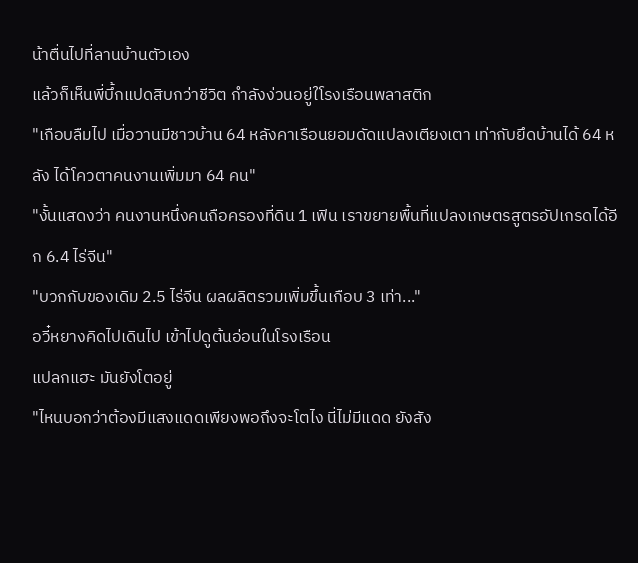น้าตื่นไปที่ลานบ้านตัวเอง
แล้วก็เห็นพี่บึ้กแปดสิบกว่าชีวิต กำลังง่วนอยู่ใโรงเรือนพลาสติก
"เกือบลืมไป เมื่อวานมีชาวบ้าน 64 หลังคาเรือนยอมดัดแปลงเตียงเตา เท่ากับยึดบ้านได้ 64 หลัง ได้โควตาคนงานเพิ่มมา 64 คน"
"งั้นแสดงว่า คนงานหนึ่งคนถือครองที่ดิน 1 เฟิน เราขยายพื้นที่แปลงเกษตรสูตรอัปเกรดได้อีก 6.4 ไร่จีน"
"บวกกับของเดิม 2.5 ไร่จีน ผลผลิตรวมเพิ่มขึ้นเกือบ 3 เท่า..."
อวี๋หยางคิดไปเดินไป เข้าไปดูต้นอ่อนในโรงเรือน
แปลกแฮะ มันยังโตอยู่
"ไหนบอกว่าต้องมีแสงแดดเพียงพอถึงจะโตไง นี่ไม่มีแดด ยังสัง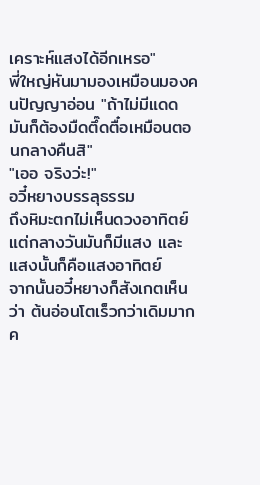เคราะห์แสงได้อีกเหรอ"
พี่ใหญ่หันมามองเหมือนมองคนปัญญาอ่อน "ถ้าไม่มีแดด มันก็ต้องมืดตึ๊ดตื๋อเหมือนตอนกลางคืนสิ"
"เออ จริงว่ะ!"
อวี๋หยางบรรลุธรรม
ถึงหิมะตกไม่เห็นดวงอาทิตย์ แต่กลางวันมันก็มีแสง และแสงนั้นก็คือแสงอาทิตย์
จากนั้นอวี๋หยางก็สังเกตเห็นว่า ต้นอ่อนโตเร็วกว่าเดิมมาก
ค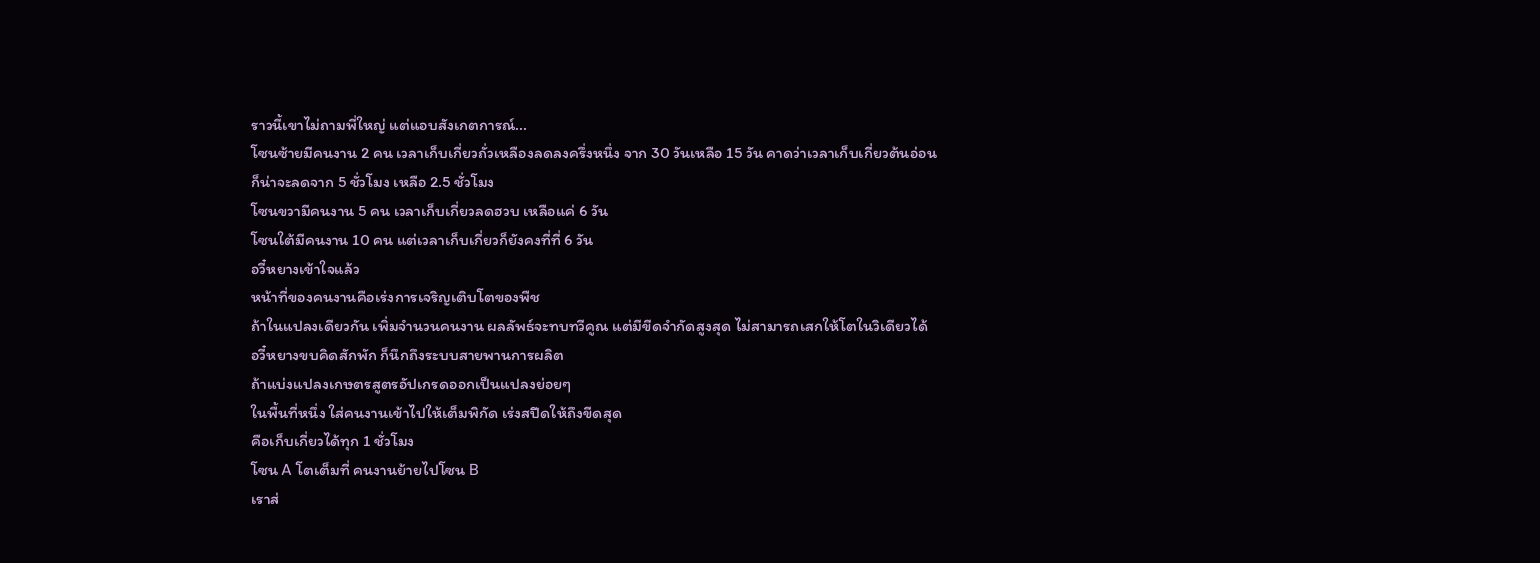ราวนี้เขาไม่ถามพี่ใหญ่ แต่แอบสังเกตการณ์...
โซนซ้ายมีคนงาน 2 คน เวลาเก็บเกี่ยวถั่วเหลืองลดลงครึ่งหนึ่ง จาก 30 วันเหลือ 15 วัน คาดว่าเวลาเก็บเกี่ยวต้นอ่อนก็น่าจะลดจาก 5 ชั่วโมง เหลือ 2.5 ชั่วโมง
โซนขวามีคนงาน 5 คน เวลาเก็บเกี่ยวลดฮวบ เหลือแค่ 6 วัน
โซนใต้มีคนงาน 10 คน แต่เวลาเก็บเกี่ยวก็ยังคงที่ที่ 6 วัน
อวี๋หยางเข้าใจแล้ว
หน้าที่ของคนงานคือเร่งการเจริญเติบโตของพืช
ถ้าในแปลงเดียวกัน เพิ่มจำนวนคนงาน ผลลัพธ์จะทบทวีคูณ แต่มีขีดจำกัดสูงสุด ไม่สามารถเสกให้โตในวิเดียวได้
อวี๋หยางขบคิดสักพัก ก็นึกถึงระบบสายพานการผลิต
ถ้าแบ่งแปลงเกษตรสูตรอัปเกรดออกเป็นแปลงย่อยๆ
ในพื้นที่หนึ่ง ใส่คนงานเข้าไปให้เต็มพิกัด เร่งสปีดให้ถึงขีดสุด
คือเก็บเกี่ยวได้ทุก 1 ชั่วโมง
โซน A โตเต็มที่ คนงานย้ายไปโซน B
เราส่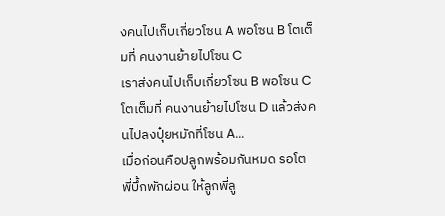งคนไปเก็บเกี่ยวโซน A พอโซน B โตเต็มที่ คนงานย้ายไปโซน C
เราส่งคนไปเก็บเกี่ยวโซน B พอโซน C โตเต็มที่ คนงานย้ายไปโซน D แล้วส่งคนไปลงปุ๋ยหมักที่โซน A...
เมื่อก่อนคือปลูกพร้อมกันหมด รอโต พี่บึ้กพักผ่อน ให้ลูกพี่ลู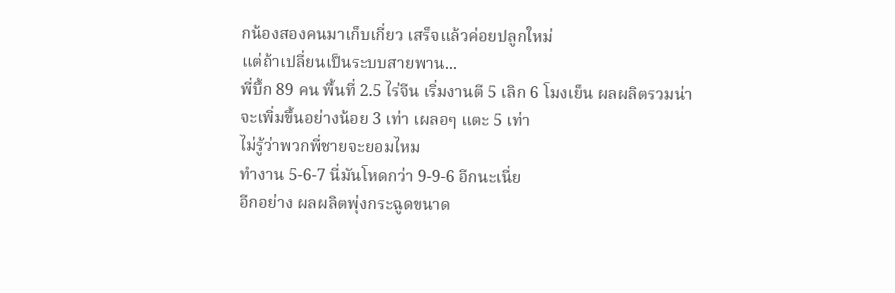กน้องสองคนมาเก็บเกี่ยว เสร็จแล้วค่อยปลูกใหม่
แต่ถ้าเปลี่ยนเป็นระบบสายพาน...
พี่บึ้ก 89 คน พื้นที่ 2.5 ไร่จีน เริ่มงานตี 5 เลิก 6 โมงเย็น ผลผลิตรวมน่าจะเพิ่มขึ้นอย่างน้อย 3 เท่า เผลอๆ แตะ 5 เท่า
ไม่รู้ว่าพวกพี่ชายจะยอมไหม
ทำงาน 5-6-7 นี่มันโหดกว่า 9-9-6 อีกนะเนี่ย
อีกอย่าง ผลผลิตพุ่งกระฉูดขนาด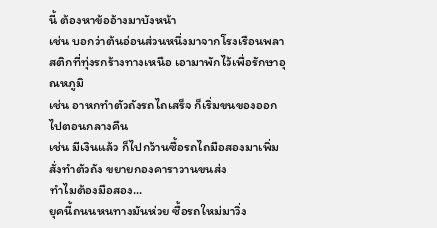นี้ ต้องหาข้ออ้างมาบังหน้า
เช่น บอกว่าต้นอ่อนส่วนหนึ่งมาจากโรงเรือนพลาสติกที่ทุ่งรกร้างทางเหนือ เอามาพักไว้เพื่อรักษาอุณหภูมิ
เช่น อาหกทำตัวถังรถไถเสร็จ ก็เริ่มขนของออกไปตอนกลางคืน
เช่น มีเงินแล้ว ก็ไปกว้านซื้อรถไถมือสองมาเพิ่ม สั่งทำตัวถัง ขยายกองคาราวานขนส่ง
ทำไมต้องมือสอง...
ยุคนี้ถนนหนทางมันห่วย ซื้อรถใหม่มาวิ่ง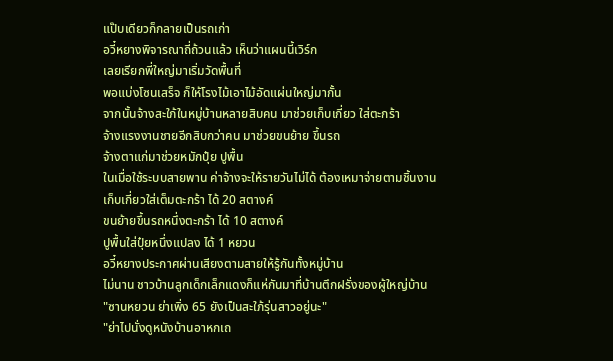แป๊บเดียวก็กลายเป็นรถเก่า
อวี๋หยางพิจารณาถี่ถ้วนแล้ว เห็นว่าแผนนี้เวิร์ก
เลยเรียกพี่ใหญ่มาเริ่มวัดพื้นที่
พอแบ่งโซนเสร็จ ก็ให้โรงไม้เอาไม้อัดแผ่นใหญ่มากั้น
จากนั้นจ้างสะใภ้ในหมู่บ้านหลายสิบคน มาช่วยเก็บเกี่ยว ใส่ตะกร้า
จ้างแรงงานชายอีกสิบกว่าคน มาช่วยขนย้าย ขึ้นรถ
จ้างตาแก่มาช่วยหมักปุ๋ย ปูพื้น
ในเมื่อใช้ระบบสายพาน ค่าจ้างจะให้รายวันไม่ได้ ต้องเหมาจ่ายตามชิ้นงาน
เก็บเกี่ยวใส่เต็มตะกร้า ได้ 20 สตางค์
ขนย้ายขึ้นรถหนึ่งตะกร้า ได้ 10 สตางค์
ปูพื้นใส่ปุ๋ยหนึ่งแปลง ได้ 1 หยวน
อวี๋หยางประกาศผ่านเสียงตามสายให้รู้กันทั้งหมู่บ้าน
ไม่นาน ชาวบ้านลูกเด็กเล็กแดงก็แห่กันมาที่บ้านตึกฝรั่งของผู้ใหญ่บ้าน
"ซานหยวน ย่าเพิ่ง 65 ยังเป็นสะใภ้รุ่นสาวอยู่นะ"
"ย่าไปนั่งดูหนังบ้านอาหกเถ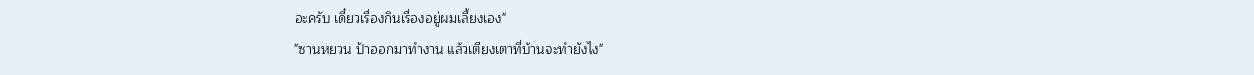อะครับ เดี๋ยวเรื่องกินเรื่องอยู่ผมเลี้ยงเอง"
"ซานหยวน ป้าออกมาทำงาน แล้วเตียงเตาที่บ้านจะทำยังไง"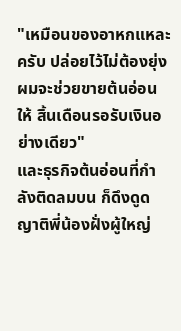"เหมือนของอาหกแหละครับ ปล่อยไว้ไม่ต้องยุ่ง ผมจะช่วยขายต้นอ่อนให้ สิ้นเดือนรอรับเงินอย่างเดียว"
และธุรกิจต้นอ่อนที่กำลังติดลมบน ก็ดึงดูดญาติพี่น้องฝั่งผู้ใหญ่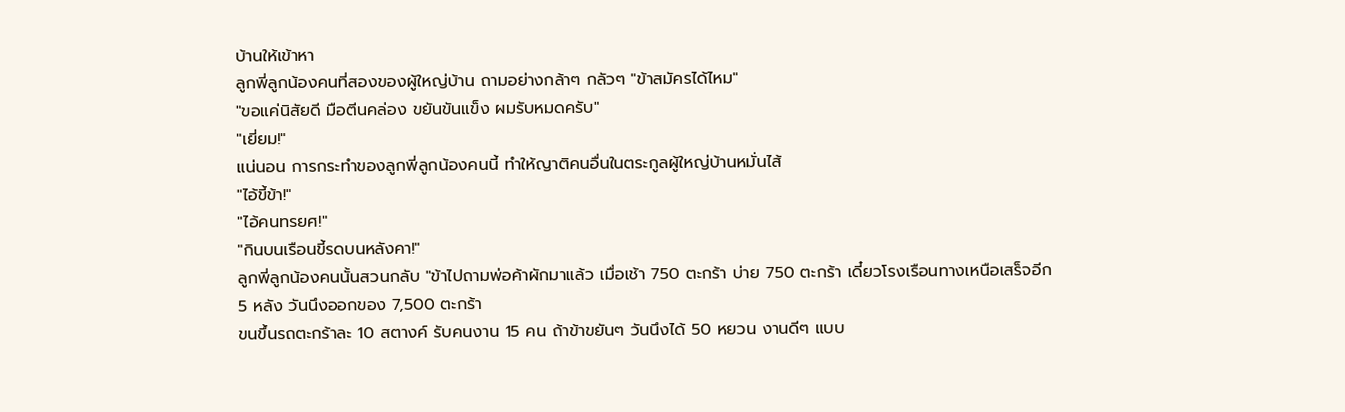บ้านให้เข้าหา
ลูกพี่ลูกน้องคนที่สองของผู้ใหญ่บ้าน ถามอย่างกล้าๆ กลัวๆ "ข้าสมัครได้ไหม"
"ขอแค่นิสัยดี มือตีนคล่อง ขยันขันแข็ง ผมรับหมดครับ"
"เยี่ยม!"
แน่นอน การกระทำของลูกพี่ลูกน้องคนนี้ ทำให้ญาติคนอื่นในตระกูลผู้ใหญ่บ้านหมั่นไส้
"ไอ้ขี้ข้า!"
"ไอ้คนทรยศ!"
"กินบนเรือนขี้รดบนหลังคา!"
ลูกพี่ลูกน้องคนนั้นสวนกลับ "ข้าไปถามพ่อค้าผักมาแล้ว เมื่อเช้า 750 ตะกร้า บ่าย 750 ตะกร้า เดี๋ยวโรงเรือนทางเหนือเสร็จอีก 5 หลัง วันนึงออกของ 7,500 ตะกร้า
ขนขึ้นรถตะกร้าละ 10 สตางค์ รับคนงาน 15 คน ถ้าข้าขยันๆ วันนึงได้ 50 หยวน งานดีๆ แบบ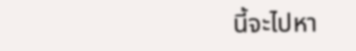นี้จะไปหา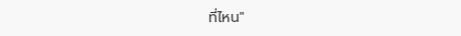ที่ไหน"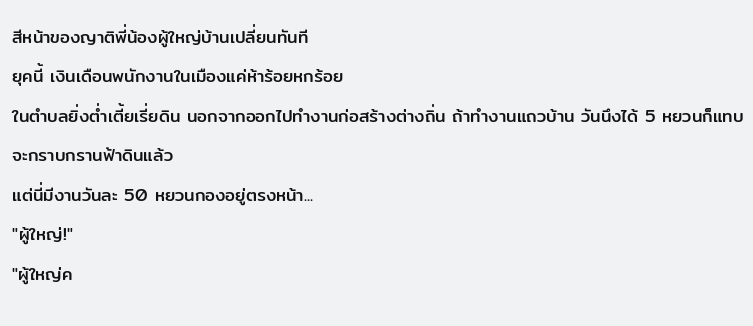สีหน้าของญาติพี่น้องผู้ใหญ่บ้านเปลี่ยนทันที
ยุคนี้ เงินเดือนพนักงานในเมืองแค่ห้าร้อยหกร้อย
ในตำบลยิ่งต่ำเตี้ยเรี่ยดิน นอกจากออกไปทำงานก่อสร้างต่างถิ่น ถ้าทำงานแถวบ้าน วันนึงได้ 5 หยวนก็แทบจะกราบกรานฟ้าดินแล้ว
แต่นี่มีงานวันละ 50 หยวนกองอยู่ตรงหน้า...
"ผู้ใหญ่!"
"ผู้ใหญ่ค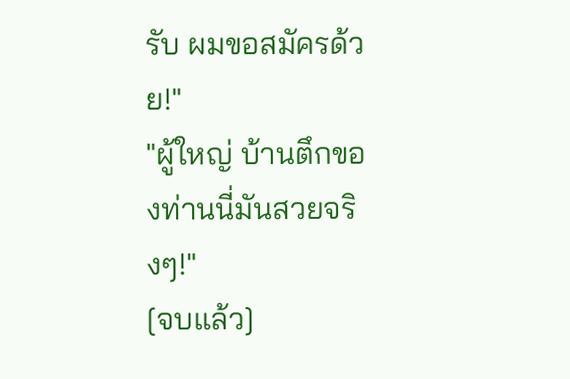รับ ผมขอสมัครด้วย!"
"ผู้ใหญ่ บ้านตึกของท่านนี่มันสวยจริงๆ!"
[จบแล้ว]